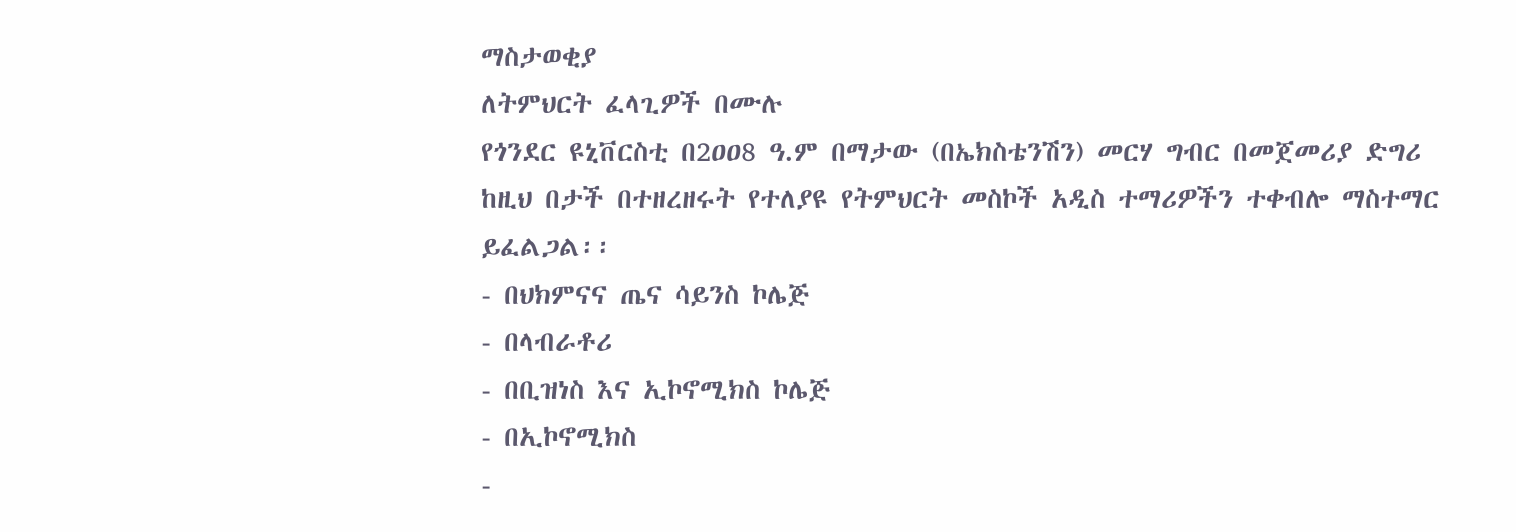ማስታወቂያ
ለትምህርት ፈላጊዎች በሙሉ
የጎንደር ዩኒቨርስቲ በ2ዐዐ8 ዓ.ም በማታው (በኤክስቴንሽን) መርሃ ግብር በመጀመሪያ ድግሪ ከዚህ በታች በተዘረዘሩት የተለያዩ የትምህርት መስኮች አዲስ ተማሪዎችን ተቀብሎ ማስተማር ይፈልጋል፡፡
- በህክምናና ጤና ሳይንስ ኮሌጅ
- በላብራቶሪ
- በቢዝነስ እና ኢኮኖሚክስ ኮሌጅ
- በኢኮኖሚክስ
-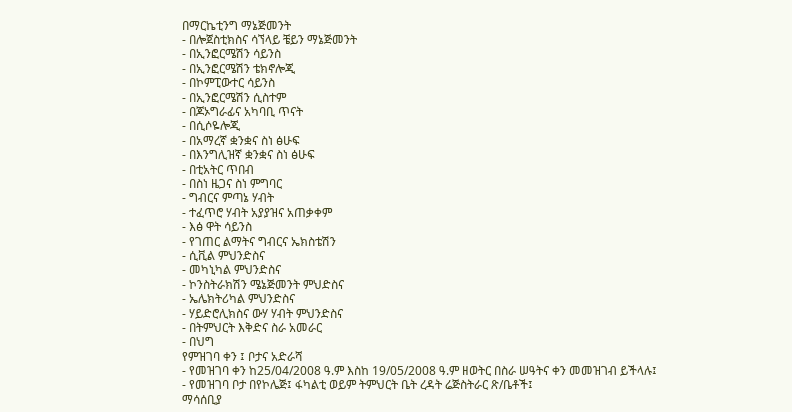በማርኬቲንግ ማኔጅመንት
- በሎጀስቲክስና ሳኘላይ ቼይን ማኔጅመንት
- በኢንፎርሜሽን ሳይንስ
- በኢንፎርሜሽን ቴክኖሎጂ
- በኮምፒውተር ሳይንስ
- በኢንፎርሜሽን ሲስተም
- በጆኦግራፊና አካባቢ ጥናት
- በሲሶዬሎጂ
- በአማረኛ ቋንቋና ስነ ፅሁፍ
- በእንግሊዝኛ ቋንቋና ስነ ፅሁፍ
- በቲአትር ጥበብ
- በስነ ዜጋና ስነ ምግባር
- ግብርና ምጣኔ ሃብት
- ተፈጥሮ ሃብት አያያዝና አጠቃቀም
- እፅ ዋት ሳይንስ
- የገጠር ልማትና ግብርና ኤክስቴሽን
- ሲቪል ምህንድስና
- መካኒካል ምህንድስና
- ኮንስትራክሽን ሜኔጅመንት ምህድስና
- ኤሌክትሪካል ምህንድስና
- ሃይድሮሊክስና ውሃ ሃብት ምህንድስና
- በትምህርት እቅድና ስራ አመራር
- በህግ
የምዝገባ ቀን ፤ ቦታና አድራሻ
- የመዝገባ ቀን ከ25/04/2008 ዓ.ም እስከ 19/05/2008 ዓ.ም ዘወትር በስራ ሠዓትና ቀን መመዝገብ ይችላሉ፤
- የመዝገባ ቦታ በየኮሌጅ፤ ፋካልቲ ወይም ትምህርት ቤት ረዳት ሬጅስትራር ጽ/ቤቶች፤
ማሳሰቢያ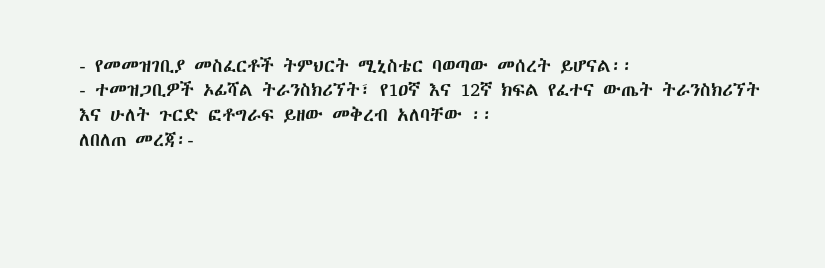- የመመዝገቢያ መስፈርቶች ትምህርት ሚኒስቴር ባወጣው መሰረት ይሆናል፡፡
- ተመዝጋቢዎች ኦፊሻል ትራንስክሪኘት፣ የ1ዐኛ እና 12ኛ ክፍል የፈተና ውጤት ትራንስክሪኘት እና ሁለት ጉርድ ፎቶግራፍ ይዘው መቅረብ አለባቸው ፡፡
ለበለጠ መረጃ፡-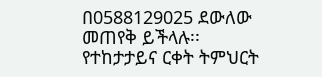በ0588129025 ደውለው መጠየቅ ይችላሉ፡፡
የተከታታይና ርቀት ትምህርት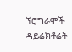ኘሮግራሞች ዳይሬክቶሬት